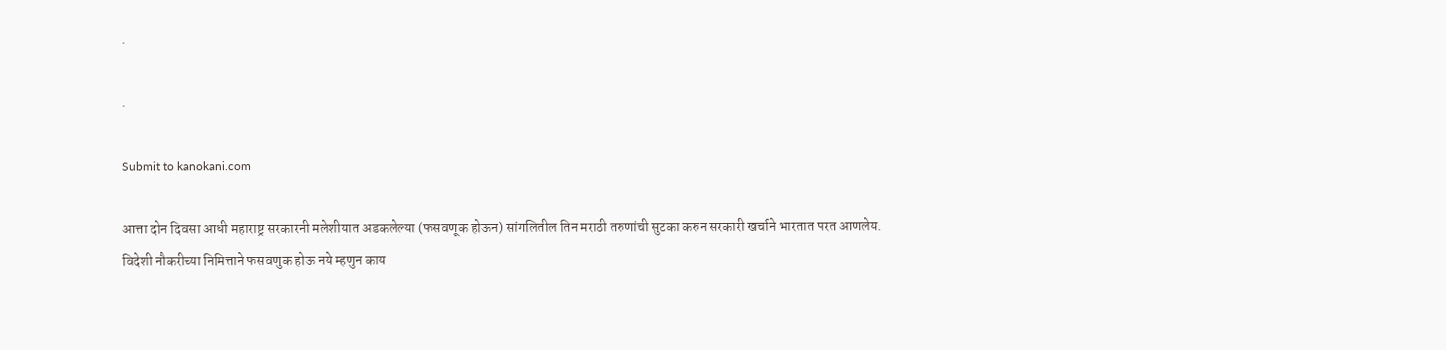.

.

Submit to kanokani.com

आत्ता दोन दिवसा आधी महाराष्ट्र सरकारनी मलेशीयात अडकलेल्या (फसवणूक होऊन) सांगलितील तिन मराठी तरुणांची सुटका करुन सरकारी खर्चाने भारतात परत आणलेय.
विदेशी नौकरीच्या निमित्ताने फसवणुक होऊ नये म्हणुन काय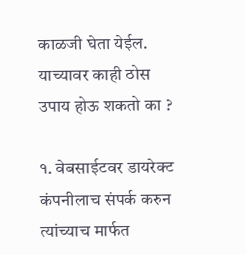काळजी घेता येईल.
याच्यावर काही ठोस उपाय होऊ शकतो का ?

१. वेबसाईटवर डायरेक्ट कंपनीलाच संपर्क करुन त्यांच्याच मार्फत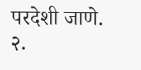परदेशी जाणे.
२.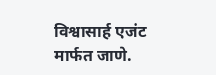विश्वासार्ह एजंट मार्फत जाणे.